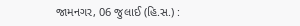જામનગર, 06 જુલાઈ (હિ.સ.) :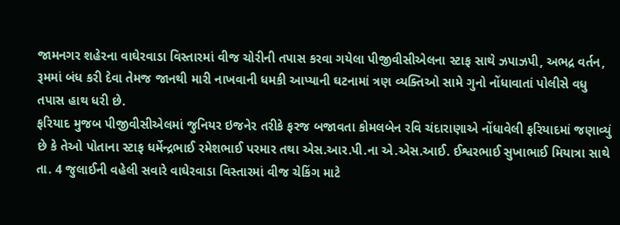જામનગર શહેરના વાઘેરવાડા વિસ્તારમાં વીજ ચોરીની તપાસ કરવા ગયેલા પીજીવીસીએલના સ્ટાફ સાથે ઝપાઝપી, અભદ્ર વર્તન, રૂમમાં બંધ કરી દેવા તેમજ જાનથી મારી નાખવાની ધમકી આપ્યાની ઘટનામાં ત્રણ વ્યક્તિઓ સામે ગુનો નોંધાવાતાં પોલીસે વધુ તપાસ હાથ ધરી છે.
ફરિયાદ મુજબ પીજીવીસીએલમાં જુનિયર ઇજનેર તરીકે ફરજ બજાવતા કોમલબેન રવિ ચંદારાણાએ નોંધાવેલી ફરિયાદમાં જણાવ્યું છે કે તેઓ પોતાના સ્ટાફ ધર્મેન્દ્રભાઈ રમેશભાઈ પરમાર તથા એસ.આર.પી.ના એ.એસ.આઈ. ઈશ્વરભાઈ સુખાભાઈ મિયાત્રા સાથે તા. 4 જુલાઈની વહેલી સવારે વાઘેરવાડા વિસ્તારમાં વીજ ચેકિંગ માટે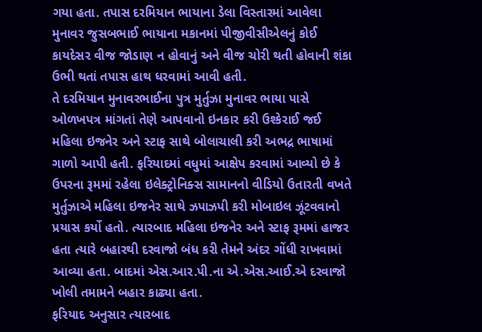ગયા હતા. તપાસ દરમિયાન ભાયાના ડેલા વિસ્તારમાં આવેલા મુનાવર જુસબભાઈ ભાયાના મકાનમાં પીજીવીસીએલનું કોઈ કાયદેસર વીજ જોડાણ ન હોવાનું અને વીજ ચોરી થતી હોવાની શંકા ઉભી થતાં તપાસ હાથ ધરવામાં આવી હતી.
તે દરમિયાન મુનાવરભાઈના પુત્ર મુર્તુઝા મુનાવર ભાયા પાસે ઓળખપત્ર માંગતાં તેણે આપવાનો ઇનકાર કરી ઉશ્કેરાઈ જઈ મહિલા ઇજનેર અને સ્ટાફ સાથે બોલાચાલી કરી અભદ્ર ભાષામાં ગાળો આપી હતી. ફરિયાદમાં વધુમાં આક્ષેપ કરવામાં આવ્યો છે કે ઉપરના રૂમમાં રહેલા ઇલેક્ટ્રોનિક્સ સામાનનો વીડિયો ઉતારતી વખતે મુર્તુઝાએ મહિલા ઇજનેર સાથે ઝપાઝપી કરી મોબાઇલ ઝૂંટવવાનો પ્રયાસ કર્યો હતો. ત્યારબાદ મહિલા ઇજનેર અને સ્ટાફ રૂમમાં હાજર હતા ત્યારે બહારથી દરવાજો બંધ કરી તેમને અંદર ગોંધી રાખવામાં આવ્યા હતા. બાદમાં એસ.આર.પી.ના એ.એસ.આઈ.એ દરવાજો ખોલી તમામને બહાર કાઢ્યા હતા.
ફરિયાદ અનુસાર ત્યારબાદ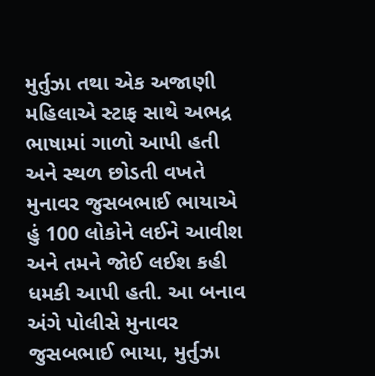મુર્તુઝા તથા એક અજાણી મહિલાએ સ્ટાફ સાથે અભદ્ર ભાષામાં ગાળો આપી હતી અને સ્થળ છોડતી વખતે મુનાવર જુસબભાઈ ભાયાએ હું 100 લોકોને લઈને આવીશ અને તમને જોઈ લઈશ કહી ધમકી આપી હતી. આ બનાવ અંગે પોલીસે મુનાવર જુસબભાઈ ભાયા, મુર્તુઝા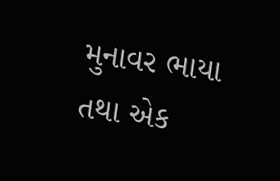મુનાવર ભાયા તથા એક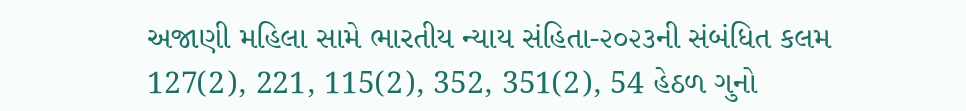અજાણી મહિલા સામે ભારતીય ન્યાય સંહિતા-૨૦૨૩ની સંબંધિત કલમ 127(2), 221, 115(2), 352, 351(2), 54 હેઠળ ગુનો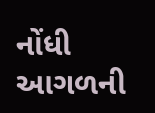નોંધી આગળની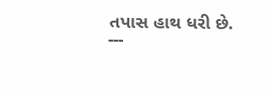તપાસ હાથ ધરી છે.
---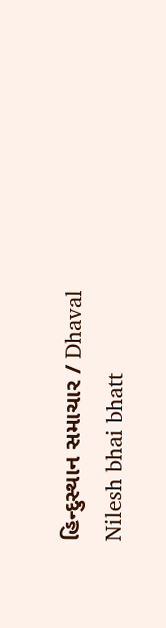હિન્દુસ્થાન સમાચાર / Dhaval Nilesh bhai bhatt